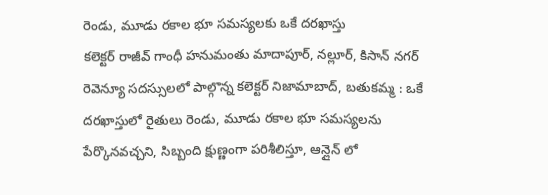రెండు, మూడు రకాల భూ సమస్యలకు ఒకే దరఖాస్తు
కలెక్టర్ రాజీవ్ గాంధీ హనుమంతు మాదాపూర్, నల్లూర్, కిసాన్ నగర్ రెవెన్యూ సదస్సులలో పాల్గొన్న కలెక్టర్ నిజామాబాద్, బతుకమ్మ : ఒకే దరఖాస్తులో రైతులు రెండు, మూడు రకాల భూ సమస్యలను పేర్కొనవచ్చని, సిబ్బంది క్షుణ్ణంగా పరిశీలిస్తూ, ఆన్లైన్ లో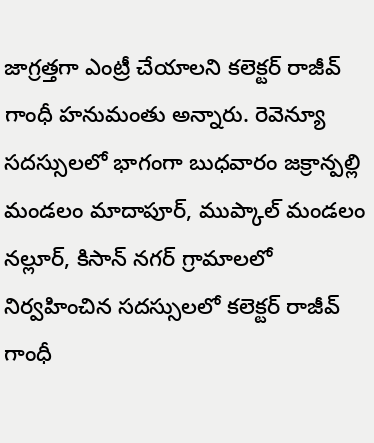జాగ్రత్తగా ఎంట్రీ చేయాలని కలెక్టర్ రాజీవ్ గాంధీ హనుమంతు అన్నారు. రెవెన్యూ సదస్సులలో భాగంగా బుధవారం జక్రాన్పల్లి మండలం మాదాపూర్, ముప్కాల్ మండలం నల్లూర్, కిసాన్ నగర్ గ్రామాలలో నిర్వహించిన సదస్సులలో కలెక్టర్ రాజీవ్ గాంధీ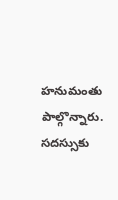హనుమంతు పాల్గొన్నారు. సదస్సుకు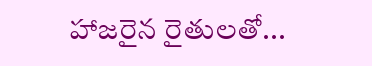హాజరైన రైతులతో...